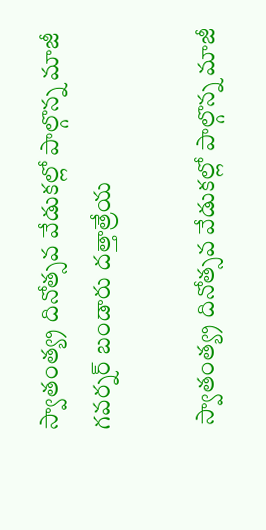స్వాతంత్య్ర‌ దినోత్సవ వేడుకల్లో పాల్గొన్న మాజీ గ‌వ‌ర్న‌ర్ బండారు ద‌త్తాత్రేయ‌

 స్వాతంత్య్ర‌ దినోత్సవ వేడుకల్లో పాల్గొన్న మాజీ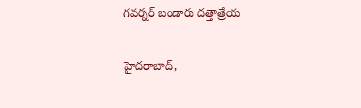గ‌వ‌ర్న‌ర్ బండారు ద‌త్తాత్రేయ‌

హైద‌రాబాద్‌,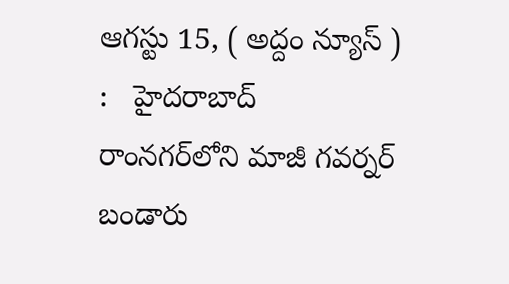ఆగ‌స్టు 15, ( అద్దం న్యూస్ ) :   హైద‌రాబాద్ రాంన‌గ‌ర్‌లోని మాజీ గ‌వ‌ర్న‌ర్ బండారు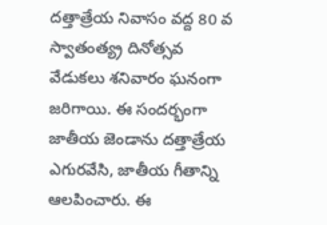ద‌త్తాత్రేయ నివాసం వ‌ద్ద 80 వ స్వాతంత్య్ర‌ దినోత్సవ వేడుకలు శ‌నివారం ఘ‌నంగా జ‌రిగాయి. ఈ సంద‌ర్భంగా జాతీయ జెండాను ద‌త్తాత్రేయ ఎగుర‌వేసి, జాతీయ గీతాన్ని ఆల‌పించారు. ఈ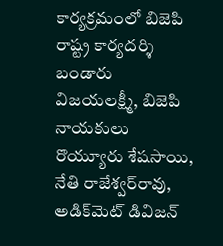కార్య‌క్ర‌మంలో బిజెపి రాష్ట్ర కార్య‌ద‌ర్శి బండారు విజ‌య‌ల‌క్ష్మీ, బిజెపి నాయ‌కులు రొయ్యూరు శేష‌సాయి, నేతి రాజేశ్వ‌ర్‌రావు, అడిక్‌మెట్ డివిజ‌న్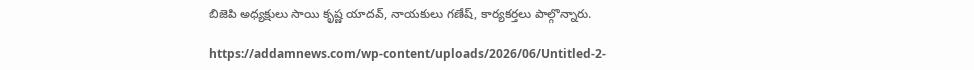బిజెపి అధ్య‌క్షులు సాయి కృష్ణ యాద‌వ్‌, నాయ‌కులు గ‌ణేష్‌, కార్య‌క‌ర్త‌లు పాల్గొన్నారు.

https://addamnews.com/wp-content/uploads/2026/06/Untitled-2-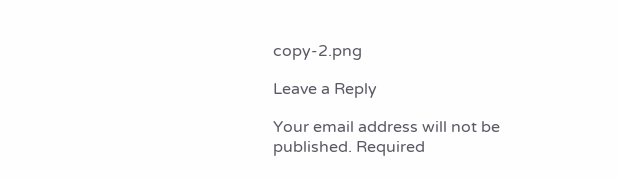copy-2.png

Leave a Reply

Your email address will not be published. Required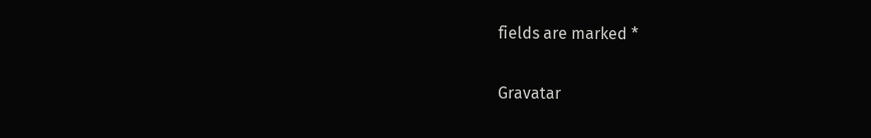fields are marked *

Gravatar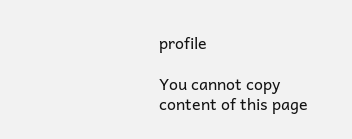profile

You cannot copy content of this page